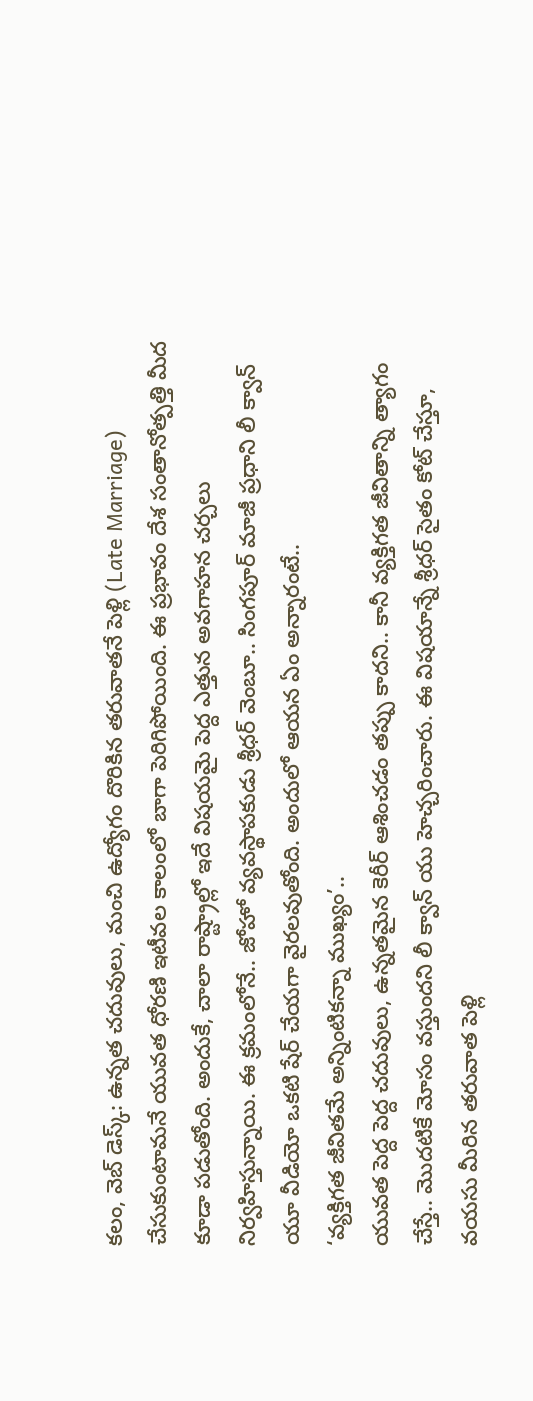కలం, వెబ్ డెస్క్: ఉన్నత చదువులు, మంచి ఉద్యోగం దొరికిన తరువాతనే పెళ్లి (Late Marriage) చేసుకుంటామనే యువత ధోరణి ఇటీవల కాలంలో బాగా పెరిగిపోయింది. ఈ ప్రభావం దేశ సంతానోత్పత్తి మీద కూడా పడుతోంది. అందుకే, చాలా రాష్ట్రాల్లో ఇదే విషయమై పెద్ద ఎత్తున అవగాహన చర్చలు నిర్వహిస్తున్నాయి. ఈ క్రమంలోనే.. జోహో వ్యవస్థాపకుడు శ్రీధర్ వెంబూ.. సింగపూర్ మాజీ ప్రధాని లీ క్వాన్ యూ వీడియో ఒకటి షేర్ చేయగా వైరలవుతోంది. అందులో ఆయన ఏం అన్నారంటే..
‘వ్యక్తిగత జీవితమే అన్నింటికన్నా ముఖ్యం’..
యువత పెద్ద పెద్ద చదువులు, ఉన్నతమైన కెరీర్ ఆశించడం తప్పు కాదని.. కానీ వ్యక్తిగత జీవితాన్ని త్యాగం చేస్తే.. మొదటికే మోసం వస్తుందని లీ క్వాన్ యు హెచ్చరించారు. ఈ విషయాన్నే శ్రీధర్ సైతం కోట్ చేస్తూ, వయసు మీరిన తరువాత పెళ్లి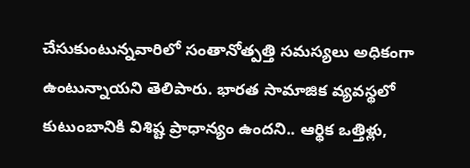చేసుకుంటున్నవారిలో సంతానోత్పత్తి సమస్యలు అధికంగా ఉంటున్నాయని తెలిపారు. భారత సామాజిక వ్యవస్థలో కుటుంబానికి విశిష్ట ప్రాధాన్యం ఉందని.. ఆర్థిక ఒత్తిళ్లు,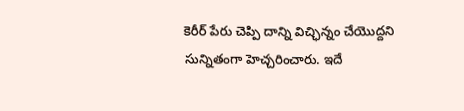కెరీర్ పేరు చెప్పి దాన్ని విచ్ఛిన్నం చేయొద్దని సున్నితంగా హెచ్చరించారు. ఇదే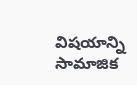విషయాన్ని సామాజిక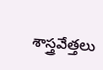శాస్త్రవేత్తలు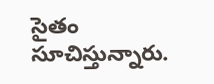సైతం సూచిస్తున్నారు.